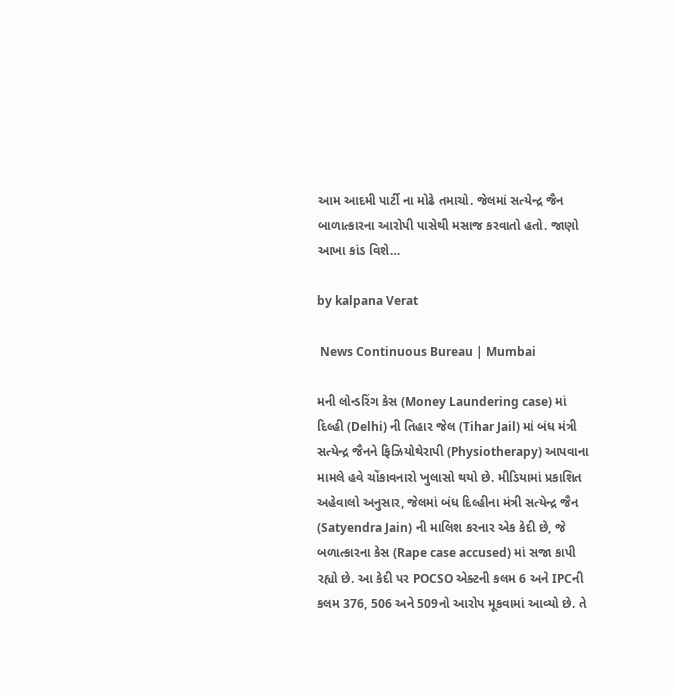આમ આદમી પાર્ટી ના મોઢે તમાચો. જેલમાં સત્યેન્દ્ર જૈન બાળાત્કારના આરોપી પાસેથી મસાજ કરવાતો હતો. જાણો આખા કાંડ વિશે…

by kalpana Verat

 News Continuous Bureau | Mumbai

મની લોન્ડરિંગ કેસ (Money Laundering case) માં દિલ્હી (Delhi) ની તિહાર જેલ (Tihar Jail) માં બંધ મંત્રી સત્યેન્દ્ર જૈનને ફિઝિયોથેરાપી (Physiotherapy) આપવાના મામલે હવે ચોંકાવનારો ખુલાસો થયો છે. મીડિયામાં પ્રકાશિત અહેવાલો અનુસાર, જેલમાં બંધ દિલ્હીના મંત્રી સત્યેન્દ્ર જૈન (Satyendra Jain) ની માલિશ કરનાર એક કેદી છે, જે બળાત્કારના કેસ (Rape case accused) માં સજા કાપી રહ્યો છે. આ કેદી પર POCSO એક્ટની કલમ 6 અને IPCની કલમ 376, 506 અને 509નો આરોપ મૂકવામાં આવ્યો છે. તે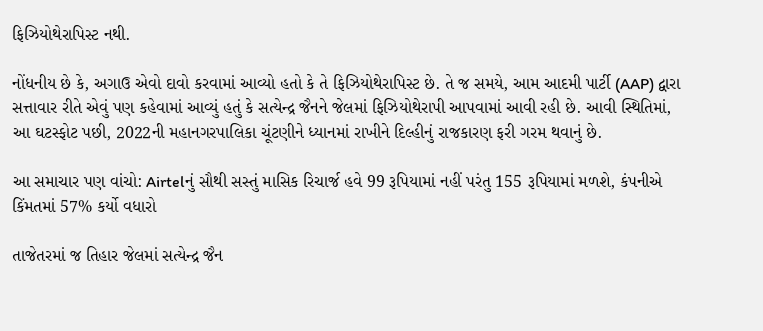ફિઝિયોથેરાપિસ્ટ નથી.

નોંધનીય છે કે, અગાઉ એવો દાવો કરવામાં આવ્યો હતો કે તે ફિઝિયોથેરાપિસ્ટ છે. તે જ સમયે, આમ આદમી પાર્ટી (AAP) દ્વારા સત્તાવાર રીતે એવું પણ કહેવામાં આવ્યું હતું કે સત્યેન્દ્ર જૈનને જેલમાં ફિઝિયોથેરાપી આપવામાં આવી રહી છે. આવી સ્થિતિમાં, આ ઘટસ્ફોટ પછી, 2022ની મહાનગરપાલિકા ચૂંટણીને ધ્યાનમાં રાખીને દિલ્હીનું રાજકારણ ફરી ગરમ થવાનું છે.

આ સમાચાર પણ વાંચો: Airtelનું સૌથી સસ્તું માસિક રિચાર્જ હવે 99 રૂપિયામાં નહીં પરંતુ 155 રૂપિયામાં મળશે, કંપનીએ કિંમતમાં 57% કર્યો વધારો

તાજેતરમાં જ તિહાર જેલમાં સત્યેન્દ્ર જૈન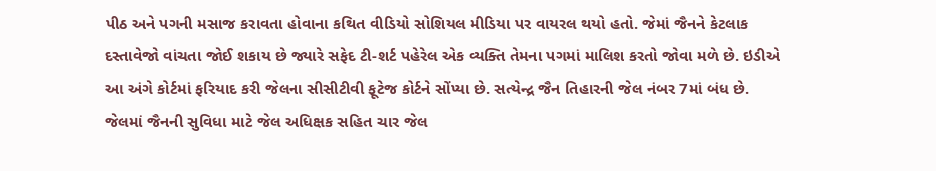પીઠ અને પગની મસાજ કરાવતા હોવાના કથિત વીડિયો સોશિયલ મીડિયા પર વાયરલ થયો હતો. જેમાં જૈનને કેટલાક દસ્તાવેજો વાંચતા જોઈ શકાય છે જ્યારે સફેદ ટી-શર્ટ પહેરેલ એક વ્યક્તિ તેમના પગમાં માલિશ કરતો જોવા મળે છે. ઇડીએ આ અંગે કોર્ટમાં ફરિયાદ કરી જેલના સીસીટીવી ફૂટેજ કોર્ટને સોંપ્યા છે. સત્યેન્દ્ર જૈન તિહારની જેલ નંબર 7માં બંધ છે. જેલમાં જૈનની સુવિધા માટે જેલ અધિક્ષક સહિત ચાર જેલ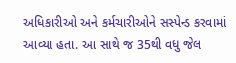અધિકારીઓ અને કર્મચારીઓને સસ્પેન્ડ કરવામાં આવ્યા હતા. આ સાથે જ 35થી વધુ જેલ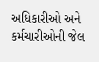અધિકારીઓ અને કર્મચારીઓની જેલ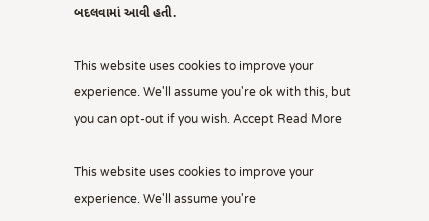બદલવામાં આવી હતી.

This website uses cookies to improve your experience. We'll assume you're ok with this, but you can opt-out if you wish. Accept Read More

This website uses cookies to improve your experience. We'll assume you're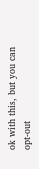ok with this, but you can opt-out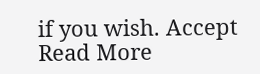if you wish. Accept Read More